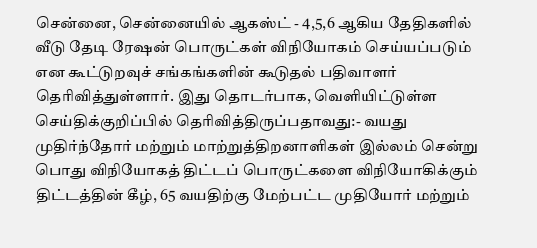சென்னை, சென்னையில் ஆகஸ்ட் - 4,5,6 ஆகிய தேதிகளில் வீடு தேடி ரேஷன் பொருட்கள் விநியோகம் செய்யப்படும் என கூட்டுறவுச் சங்கங்களின் கூடுதல் பதிவாளர் தெரிவித்துள்ளார். இது தொடர்பாக, வெளியிட்டுள்ள செய்திக்குறிப்பில் தெரிவித்திருப்பதாவது:- வயது முதிர்ந்தோர் மற்றும் மாற்றுத்திறனாளிகள் இல்லம் சென்று பொது விநியோகத் திட்டப் பொருட்களை விநியோகிக்கும் திட்டத்தின் கீழ், 65 வயதிற்கு மேற்பட்ட முதியோர் மற்றும்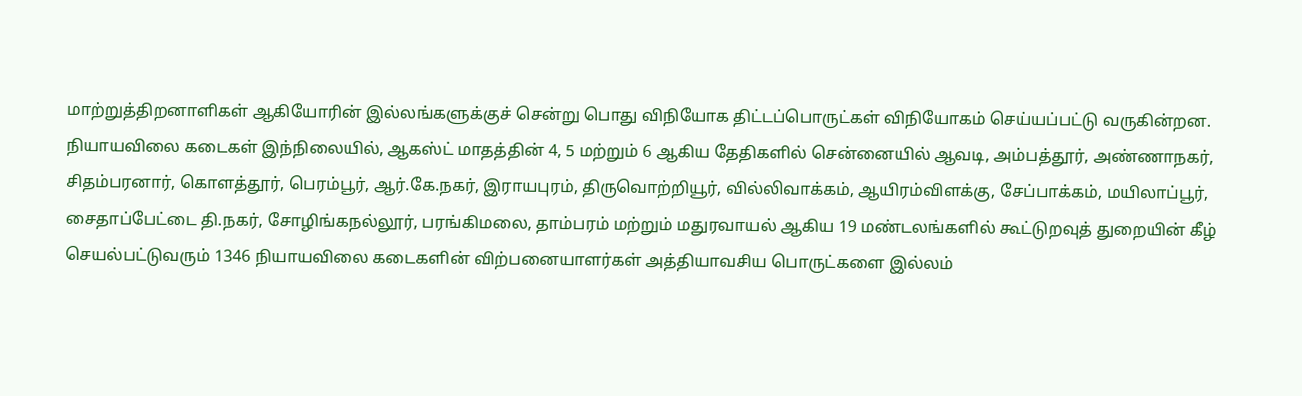மாற்றுத்திறனாளிகள் ஆகியோரின் இல்லங்களுக்குச் சென்று பொது விநியோக திட்டப்பொருட்கள் விநியோகம் செய்யப்பட்டு வருகின்றன. நியாயவிலை கடைகள் இந்நிலையில், ஆகஸ்ட் மாதத்தின் 4, 5 மற்றும் 6 ஆகிய தேதிகளில் சென்னையில் ஆவடி, அம்பத்தூர், அண்ணாநகர், சிதம்பரனார், கொளத்தூர், பெரம்பூர், ஆர்.கே.நகர், இராயபுரம், திருவொற்றியூர், வில்லிவாக்கம், ஆயிரம்விளக்கு, சேப்பாக்கம், மயிலாப்பூர், சைதாப்பேட்டை தி.நகர், சோழிங்கநல்லூர், பரங்கிமலை, தாம்பரம் மற்றும் மதுரவாயல் ஆகிய 19 மண்டலங்களில் கூட்டுறவுத் துறையின் கீழ் செயல்பட்டுவரும் 1346 நியாயவிலை கடைகளின் விற்பனையாளர்கள் அத்தியாவசிய பொருட்களை இல்லம்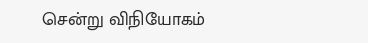சென்று விநியோகம்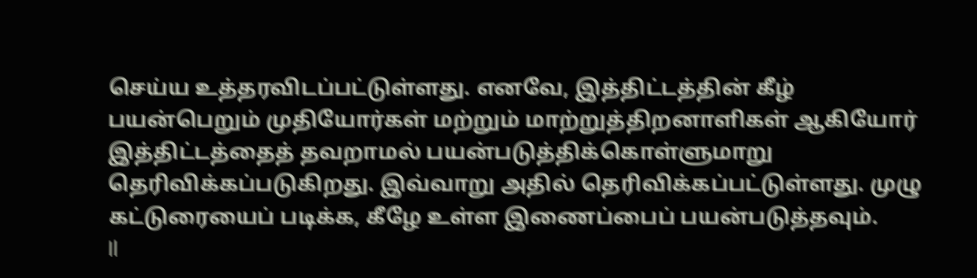செய்ய உத்தரவிடப்பட்டுள்ளது. எனவே, இத்திட்டத்தின் கீழ் பயன்பெறும் முதியோர்கள் மற்றும் மாற்றுத்திறனாளிகள் ஆகியோர் இத்திட்டத்தைத் தவறாமல் பயன்படுத்திக்கொள்ளுமாறு தெரிவிக்கப்படுகிறது. இவ்வாறு அதில் தெரிவிக்கப்பட்டுள்ளது. முழு கட்டுரையைப் படிக்க, கீழே உள்ள இணைப்பைப் பயன்படுத்தவும்.
Il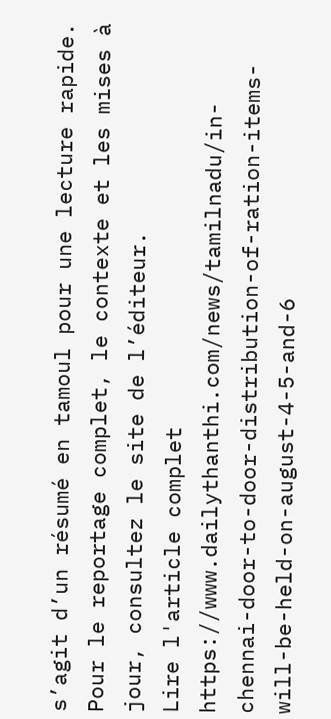s’agit d’un résumé en tamoul pour une lecture rapide. Pour le reportage complet, le contexte et les mises à jour, consultez le site de l’éditeur.
Lire l'article complet
https://www.dailythanthi.com/news/tamilnadu/in-chennai-door-to-door-distribution-of-ration-items-will-be-held-on-august-4-5-and-6